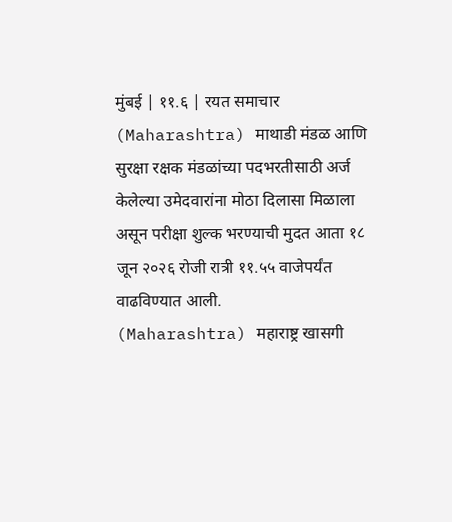मुंबई | ११.६ | रयत समाचार
(Maharashtra) माथाडी मंडळ आणि सुरक्षा रक्षक मंडळांच्या पदभरतीसाठी अर्ज केलेल्या उमेदवारांना मोठा दिलासा मिळाला असून परीक्षा शुल्क भरण्याची मुदत आता १८ जून २०२६ रोजी रात्री ११.५५ वाजेपर्यंत वाढविण्यात आली.
(Maharashtra) महाराष्ट्र खासगी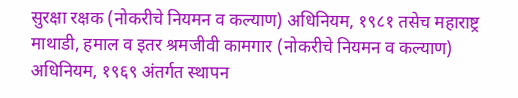सुरक्षा रक्षक (नोकरीचे नियमन व कल्याण) अधिनियम, १९८१ तसेच महाराष्ट्र माथाडी, हमाल व इतर श्रमजीवी कामगार (नोकरीचे नियमन व कल्याण) अधिनियम, १९६९ अंतर्गत स्थापन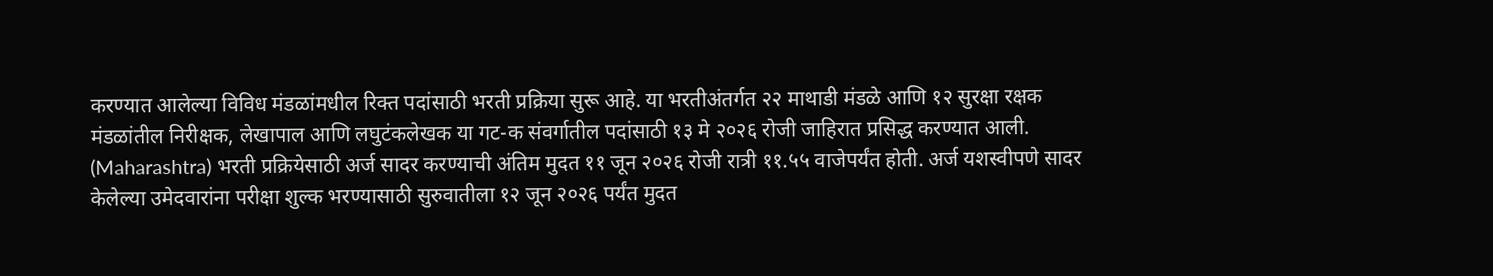करण्यात आलेल्या विविध मंडळांमधील रिक्त पदांसाठी भरती प्रक्रिया सुरू आहे. या भरतीअंतर्गत २२ माथाडी मंडळे आणि १२ सुरक्षा रक्षक मंडळांतील निरीक्षक, लेखापाल आणि लघुटंकलेखक या गट-क संवर्गातील पदांसाठी १३ मे २०२६ रोजी जाहिरात प्रसिद्ध करण्यात आली.
(Maharashtra) भरती प्रक्रियेसाठी अर्ज सादर करण्याची अंतिम मुदत ११ जून २०२६ रोजी रात्री ११.५५ वाजेपर्यंत होती. अर्ज यशस्वीपणे सादर केलेल्या उमेदवारांना परीक्षा शुल्क भरण्यासाठी सुरुवातीला १२ जून २०२६ पर्यंत मुदत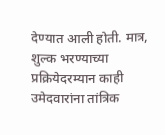देण्यात आली होती. मात्र, शुल्क भरण्याच्या प्रक्रियेदरम्यान काही उमेदवारांना तांत्रिक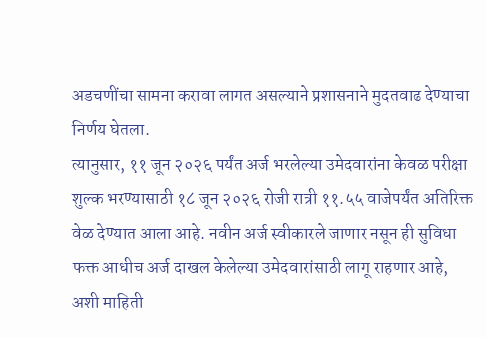अडचणींचा सामना करावा लागत असल्याने प्रशासनाने मुदतवाढ देण्याचा निर्णय घेतला.
त्यानुसार, ११ जून २०२६ पर्यंत अर्ज भरलेल्या उमेदवारांना केवळ परीक्षा शुल्क भरण्यासाठी १८ जून २०२६ रोजी रात्री ११.५५ वाजेपर्यंत अतिरिक्त वेळ देण्यात आला आहे. नवीन अर्ज स्वीकारले जाणार नसून ही सुविधा फक्त आधीच अर्ज दाखल केलेल्या उमेदवारांसाठी लागू राहणार आहे, अशी माहिती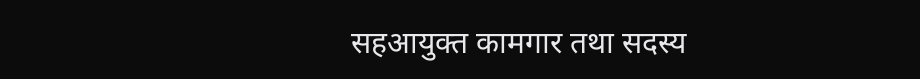सहआयुक्त कामगार तथा सदस्य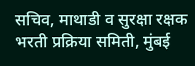सचिव, माथाडी व सुरक्षा रक्षक भरती प्रक्रिया समिती, मुंबई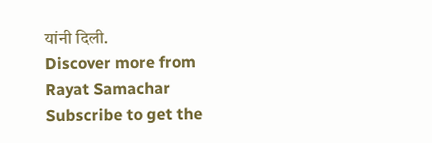यांनी दिली.
Discover more from Rayat Samachar
Subscribe to get the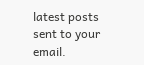latest posts sent to your email.